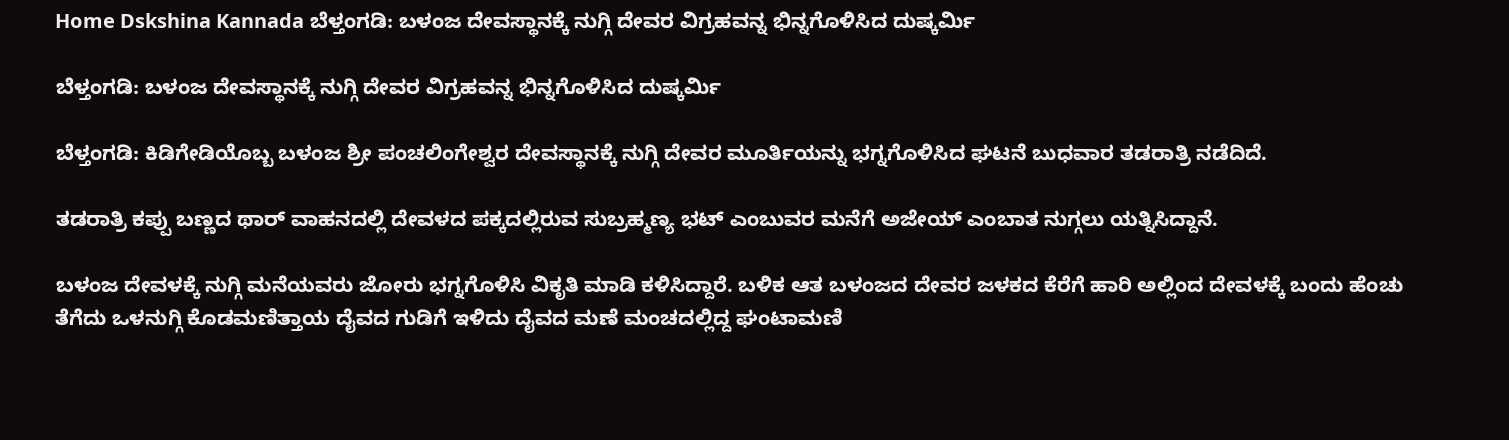Home Dskshina Kannada ಬೆಳ್ತಂಗಡಿ: ಬಳಂಜ ದೇವಸ್ಥಾನಕ್ಕೆ ನುಗ್ಗಿ ದೇವರ ವಿಗ್ರಹವನ್ನ ಭಿನ್ನಗೊಳಿಸಿದ ದುಷ್ಕರ್ಮಿ

ಬೆಳ್ತಂಗಡಿ: ಬಳಂಜ ದೇವಸ್ಥಾನಕ್ಕೆ ನುಗ್ಗಿ ದೇವರ ವಿಗ್ರಹವನ್ನ ಭಿನ್ನಗೊಳಿಸಿದ ದುಷ್ಕರ್ಮಿ

ಬೆಳ್ತಂಗಡಿ: ಕಿಡಿಗೇಡಿಯೊಬ್ಬ ಬಳಂಜ ಶ್ರೀ ಪಂಚಲಿಂಗೇಶ್ವರ ದೇವಸ್ಥಾನಕ್ಕೆ ನುಗ್ಗಿ ದೇವರ ಮೂರ್ತಿಯನ್ನು ಭಗ್ನಗೊಳಿಸಿದ ಘಟನೆ ಬುಧವಾರ ತಡರಾತ್ರಿ ನಡೆದಿದೆ.

ತಡರಾತ್ರಿ ಕಪ್ಪು ಬಣ್ಣದ ಥಾರ್ ವಾಹನದಲ್ಲಿ ದೇವಳದ ಪಕ್ಕದಲ್ಲಿರುವ ಸುಬ್ರಹ್ಮಣ್ಯ ಭಟ್ ಎಂಬುವರ ಮನೆಗೆ ಅಜೇಯ್ ಎಂಬಾತ ನುಗ್ಗಲು ಯತ್ನಿಸಿದ್ದಾನೆ.

ಬಳಂಜ ದೇವಳಕ್ಕೆ ನುಗ್ಗಿ ಮನೆಯವರು ಜೋರು ಭಗ್ನಗೊಳಿಸಿ ವಿಕೃತಿ ಮಾಡಿ ಕಳಿಸಿದ್ದಾರೆ. ಬಳಿಕ ಆತ ಬಳಂಜದ ದೇವರ ಜಳಕದ ಕೆರೆಗೆ ಹಾರಿ ಅಲ್ಲಿಂದ ದೇವಳಕ್ಕೆ ಬಂದು ಹೆಂಚು ತೆಗೆದು ಒಳನುಗ್ಗಿ ಕೊಡಮಣಿತ್ತಾಯ ದೈವದ ಗುಡಿಗೆ ಇಳಿದು ದೈವದ ಮಣೆ ಮಂಚದಲ್ಲಿದ್ದ ಘಂಟಾಮಣಿ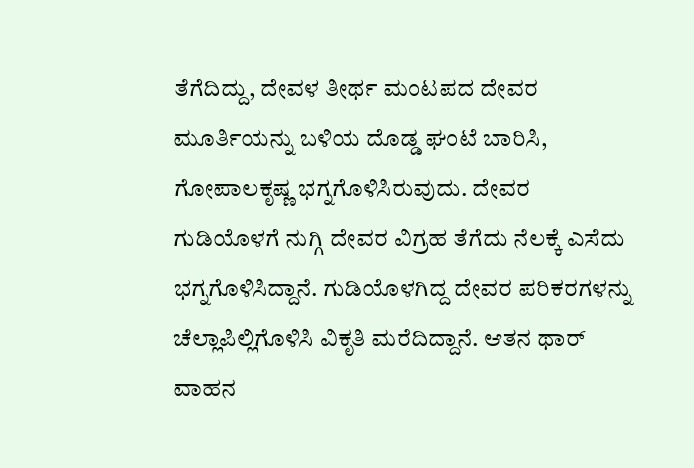ತೆಗೆದಿದ್ದು, ದೇವಳ ತೀರ್ಥ ಮಂಟಪದ ದೇವರ ಮೂರ್ತಿಯನ್ನು ಬಳಿಯ ದೊಡ್ಡ ಘಂಟೆ ಬಾರಿಸಿ, ಗೋಪಾಲಕೃಷ್ಣ ಭಗ್ನಗೊಳಿಸಿರುವುದು. ದೇವರ ಗುಡಿಯೊಳಗೆ ನುಗ್ಗಿ ದೇವರ ವಿಗ್ರಹ ತೆಗೆದು ನೆಲಕ್ಕೆ ಎಸೆದು ಭಗ್ನಗೊಳಿಸಿದ್ದಾನೆ. ಗುಡಿಯೊಳಗಿದ್ದ ದೇವರ ಪರಿಕರಗಳನ್ನು ಚೆಲ್ಲಾಪಿಲ್ಲಿಗೊಳಿಸಿ ವಿಕೃತಿ ಮರೆದಿದ್ದಾನೆ. ಆತನ ಥಾರ್ ವಾಹನ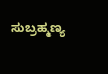ಸುಬ್ರಹ್ಮಣ್ಯ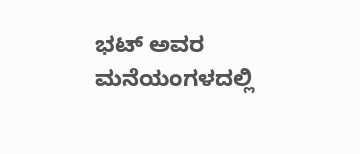ಭಟ್ ಅವರ ಮನೆಯಂಗಳದಲ್ಲಿ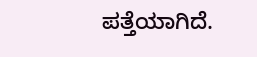ಪತ್ತೆಯಾಗಿದೆ.